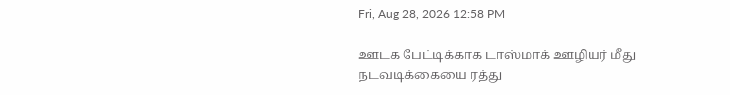Fri, Aug 28, 2026 12:58 PM

ஊடக பேட்டிக்காக டாஸ்மாக் ஊழியர் மீது நடவடிக்கையை ரத்து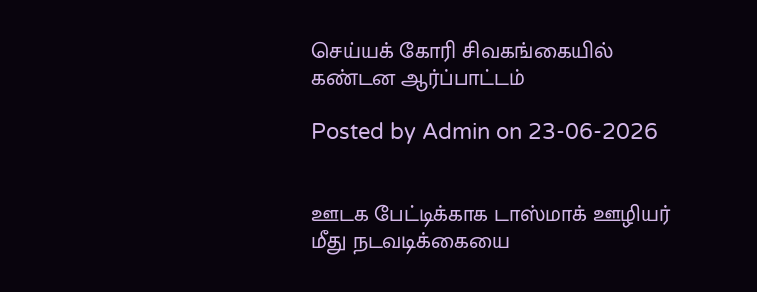செய்யக் கோரி சிவகங்கையில் கண்டன ஆர்ப்பாட்டம்

Posted by Admin on 23-06-2026


ஊடக பேட்டிக்காக டாஸ்மாக் ஊழியர் மீது நடவடிக்கையை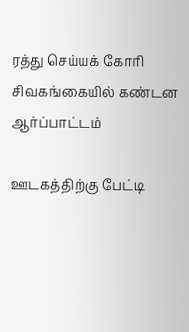ரத்து செய்யக் கோரி சிவகங்கையில் கண்டன ஆர்ப்பாட்டம்

ஊடகத்திற்கு பேட்டி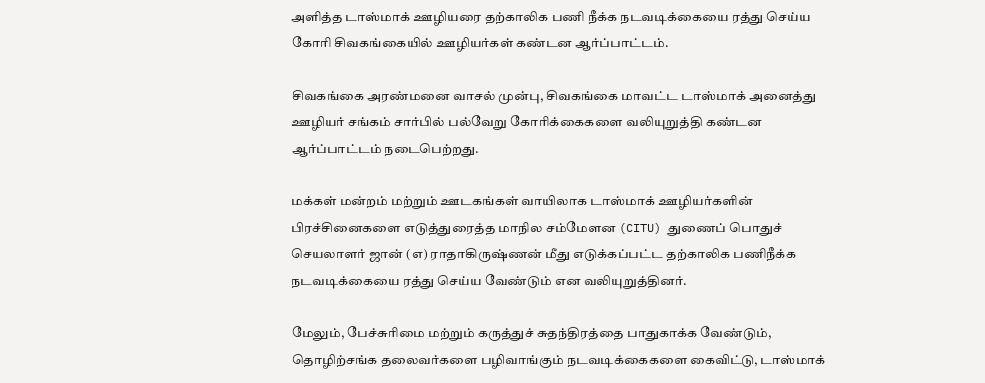அளித்த டாஸ்மாக் ஊழியரை தற்காலிக பணி நீக்க நடவடிக்கையை ரத்து செய்ய கோரி சிவகங்கையில் ஊழியர்கள் கண்டன ஆர்ப்பாட்டம்.

சிவகங்கை அரண்மனை வாசல் முன்பு, சிவகங்கை மாவட்ட டாஸ்மாக் அனைத்து ஊழியர் சங்கம் சார்பில் பல்வேறு கோரிக்கைகளை வலியுறுத்தி கண்டன ஆர்ப்பாட்டம் நடைபெற்றது.

மக்கள் மன்றம் மற்றும் ஊடகங்கள் வாயிலாக டாஸ்மாக் ஊழியர்களின் பிரச்சினைகளை எடுத்துரைத்த மாநில சம்மேளன (CITU) துணைப் பொதுச் செயலாளர் ஜான் (எ) ராதாகிருஷ்ணன் மீது எடுக்கப்பட்ட தற்காலிக பணிநீக்க நடவடிக்கையை ரத்து செய்ய வேண்டும் என வலியுறுத்தினர்.

மேலும், பேச்சுரிமை மற்றும் கருத்துச் சுதந்திரத்தை பாதுகாக்க வேண்டும், தொழிற்சங்க தலைவர்களை பழிவாங்கும் நடவடிக்கைகளை கைவிட்டு, டாஸ்மாக்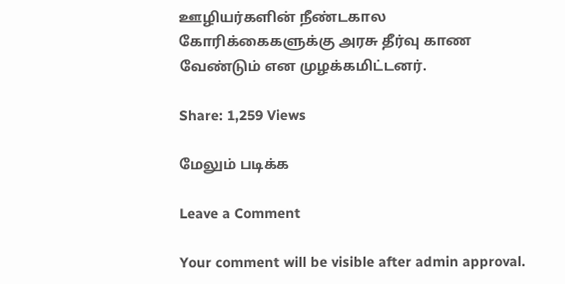ஊழியர்களின் நீண்டகால கோரிக்கைகளுக்கு அரசு தீர்வு காண வேண்டும் என முழக்கமிட்டனர்.

Share: 1,259 Views

மேலும் படிக்க

Leave a Comment

Your comment will be visible after admin approval.